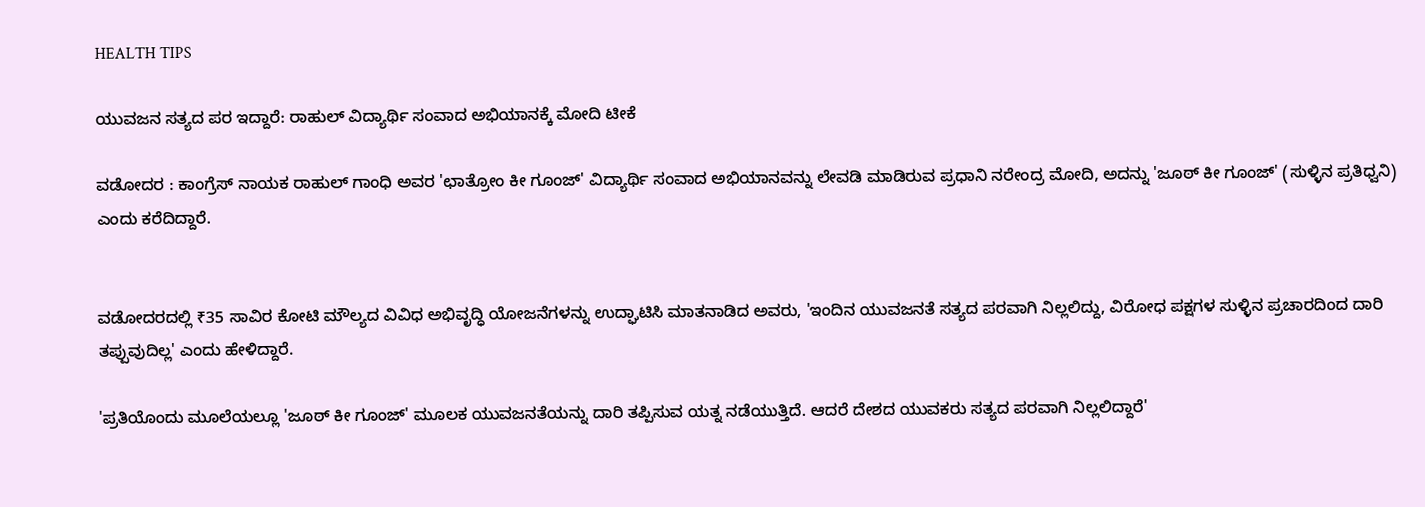HEALTH TIPS

ಯುವಜನ ಸತ್ಯದ ಪರ ಇದ್ದಾರೆ: ರಾಹುಲ್‌ ವಿದ್ಯಾರ್ಥಿ ಸಂವಾದ ಅಭಿಯಾನಕ್ಕೆ ಮೋದಿ ಟೀಕೆ

ವಡೋದರ : ಕಾಂಗ್ರೆಸ್ ನಾಯಕ ರಾಹುಲ್ ಗಾಂಧಿ ಅವರ 'ಛಾತ್ರೋಂ ಕೀ ಗೂಂಜ್' ವಿದ್ಯಾರ್ಥಿ ಸಂವಾದ ಅಭಿಯಾನವನ್ನು ಲೇವಡಿ ಮಾಡಿರುವ ಪ್ರಧಾನಿ ನರೇಂದ್ರ ಮೋದಿ, ಅದನ್ನು 'ಜೂಠ್ ಕೀ ಗೂಂಜ್' (ಸುಳ್ಳಿನ ಪ್ರತಿಧ್ವನಿ) ಎಂದು ಕರೆದಿದ್ದಾರೆ.


ವಡೋದರದಲ್ಲಿ ₹35 ಸಾವಿರ ಕೋಟಿ ಮೌಲ್ಯದ ವಿವಿಧ ಅಭಿವೃದ್ಧಿ ಯೋಜನೆಗಳನ್ನು ಉದ್ಘಾಟಿಸಿ ಮಾತನಾಡಿದ ಅವರು, 'ಇಂದಿನ ಯುವಜನತೆ ಸತ್ಯದ ಪರವಾಗಿ ನಿಲ್ಲಲಿದ್ದು, ವಿರೋಧ ಪಕ್ಷಗಳ ಸುಳ್ಳಿನ ಪ್ರಚಾರದಿಂದ ದಾರಿ ತಪ್ಪುವುದಿಲ್ಲ' ಎಂದು ಹೇಳಿದ್ದಾರೆ.

'ಪ್ರತಿಯೊಂದು ಮೂಲೆಯಲ್ಲೂ 'ಜೂಠ್ ಕೀ ಗೂಂಜ್' ಮೂಲಕ ಯುವಜನತೆಯನ್ನು ದಾರಿ ತಪ್ಪಿಸುವ ಯತ್ನ ನಡೆಯುತ್ತಿದೆ. ಆದರೆ ದೇಶದ ಯುವಕರು ಸತ್ಯದ ಪರವಾಗಿ ನಿಲ್ಲಲಿದ್ದಾರೆ'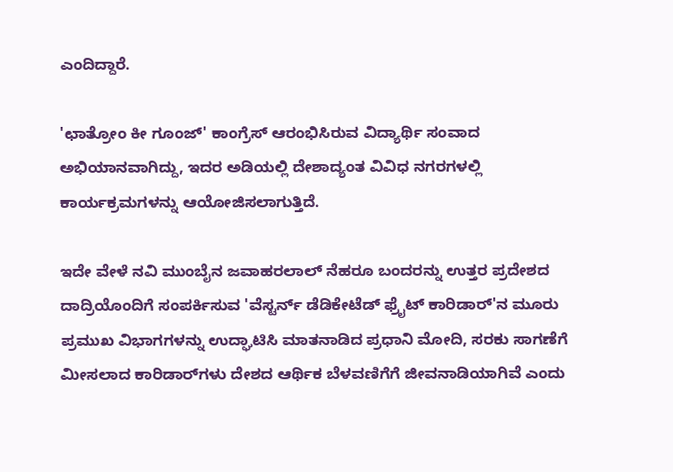ಎಂದಿದ್ದಾರೆ.

'ಛಾತ್ರೋಂ ಕೀ ಗೂಂಜ್' ಕಾಂಗ್ರೆಸ್ ಆರಂಭಿಸಿರುವ ವಿದ್ಯಾರ್ಥಿ ಸಂವಾದ ಅಭಿಯಾನವಾಗಿದ್ದು, ಇದರ ಅಡಿಯಲ್ಲಿ ದೇಶಾದ್ಯಂತ ವಿವಿಧ ನಗರಗಳಲ್ಲಿ ಕಾರ್ಯಕ್ರಮಗಳನ್ನು ಆಯೋಜಿಸಲಾಗುತ್ತಿದೆ.

ಇದೇ ವೇಳೆ ನವಿ ಮುಂಬೈನ ಜವಾಹರಲಾಲ್ ನೆಹರೂ ಬಂದರನ್ನು ಉತ್ತರ ಪ್ರದೇಶದ ದಾದ್ರಿಯೊಂದಿಗೆ ಸಂಪರ್ಕಿಸುವ 'ವೆಸ್ಟರ್ನ್ ಡೆಡಿಕೇಟೆಡ್ ಫ್ರೈಟ್ ಕಾರಿಡಾರ್‌'ನ ಮೂರು ಪ್ರಮುಖ ವಿಭಾಗಗಳನ್ನು ಉದ್ಘಾಟಿಸಿ ಮಾತನಾಡಿದ ಪ್ರಧಾನಿ ಮೋದಿ, ಸರಕು ಸಾಗಣೆಗೆ ಮೀಸಲಾದ ಕಾರಿಡಾರ್‌ಗಳು ದೇಶದ ಆರ್ಥಿಕ ಬೆಳವಣಿಗೆಗೆ ಜೀವನಾಡಿಯಾಗಿವೆ ಎಂದು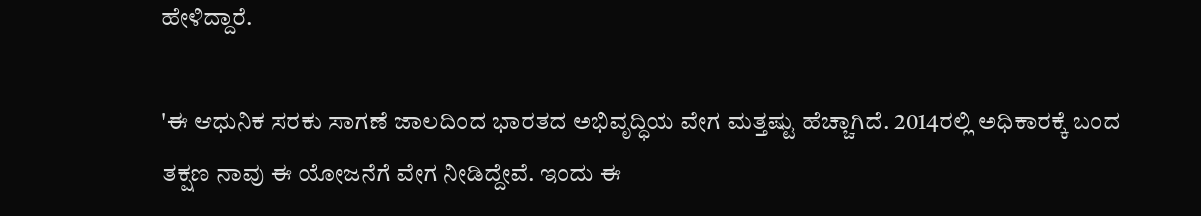ಹೇಳಿದ್ದಾರೆ.

'ಈ ಆಧುನಿಕ ಸರಕು ಸಾಗಣೆ ಜಾಲದಿಂದ ಭಾರತದ ಅಭಿವೃದ್ಧಿಯ ವೇಗ ಮತ್ತಷ್ಟು ಹೆಚ್ಚಾಗಿದೆ. 2014ರಲ್ಲಿ ಅಧಿಕಾರಕ್ಕೆ ಬಂದ ತಕ್ಷಣ ನಾವು ಈ ಯೋಜನೆಗೆ ವೇಗ ನೀಡಿದ್ದೇವೆ. ಇಂದು ಈ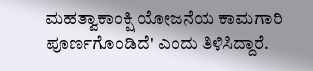ಮಹತ್ವಾಕಾಂಕ್ಷಿ ಯೋಜನೆಯ ಕಾಮಗಾರಿ ಪೂರ್ಣಗೊಂಡಿದೆ' ಎಂದು ತಿಳಿಸಿದ್ದಾರೆ.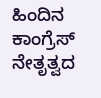ಹಿಂದಿನ ಕಾಂಗ್ರೆಸ್ ನೇತೃತ್ವದ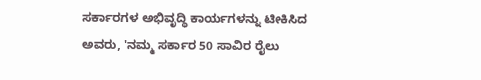ಸರ್ಕಾರಗಳ ಅಭಿವೃದ್ಧಿ ಕಾರ್ಯಗಳನ್ನು ಟೀಕಿಸಿದ ಅವರು, 'ನಮ್ಮ ಸರ್ಕಾರ 50 ಸಾವಿರ ರೈಲು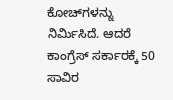ಕೋಚ್‌ಗಳನ್ನು ನಿರ್ಮಿಸಿದೆ. ಆದರೆ ಕಾಂಗ್ರೆಸ್ ಸರ್ಕಾರಕ್ಕೆ 50 ಸಾವಿರ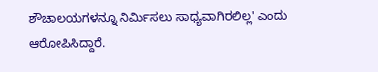ಶೌಚಾಲಯಗಳನ್ನೂ ನಿರ್ಮಿಸಲು ಸಾಧ್ಯವಾಗಿರಲಿಲ್ಲ' ಎಂದು ಆರೋಪಿಸಿದ್ದಾರೆ.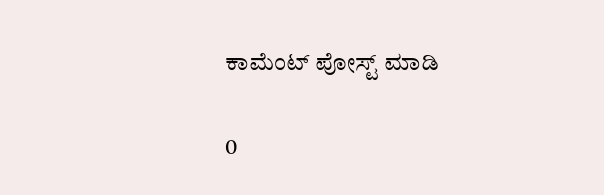ಕಾಮೆಂಟ್‌‌ ಪೋಸ್ಟ್‌ ಮಾಡಿ

0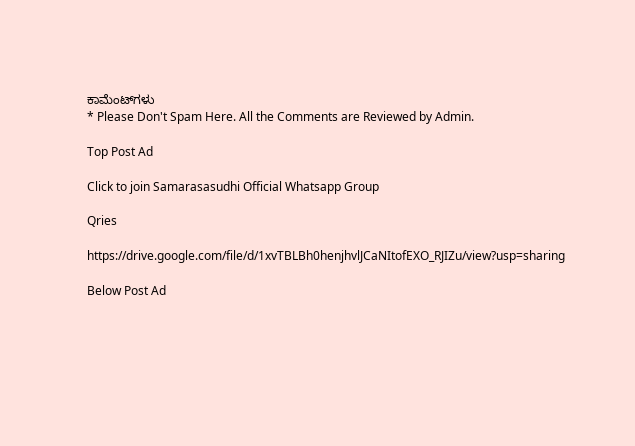ಕಾಮೆಂಟ್‌ಗಳು
* Please Don't Spam Here. All the Comments are Reviewed by Admin.

Top Post Ad

Click to join Samarasasudhi Official Whatsapp Group

Qries

https://drive.google.com/file/d/1xvTBLBh0henjhvlJCaNItofEXO_RJIZu/view?usp=sharing

Below Post Ad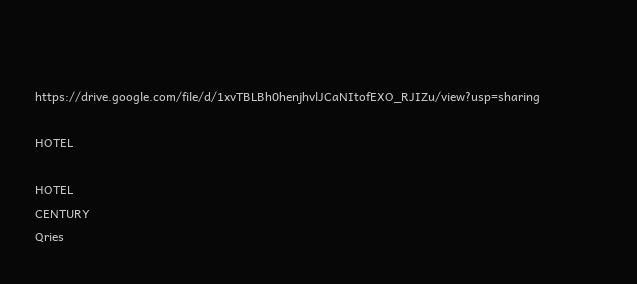https://drive.google.com/file/d/1xvTBLBh0henjhvlJCaNItofEXO_RJIZu/view?usp=sharing

HOTEL

HOTEL
CENTURY
Qries